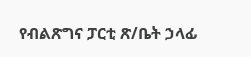የብልጽግና ፓርቲ ጽ/ቤት ኃላፊ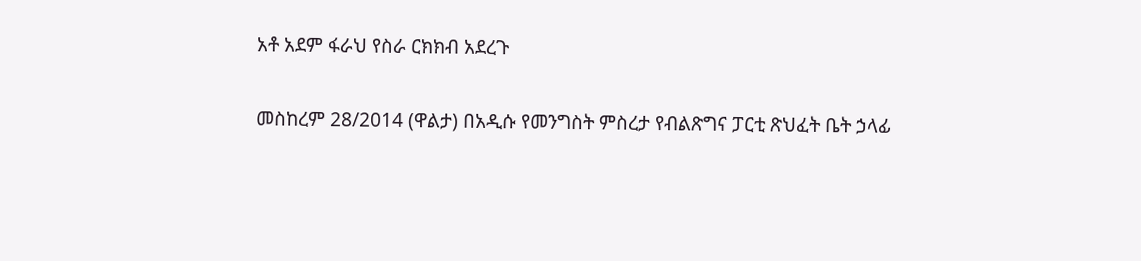አቶ አደም ፋራህ የስራ ርክክብ አደረጉ

መስከረም 28/2014 (ዋልታ) በአዲሱ የመንግስት ምስረታ የብልጽግና ፓርቲ ጽህፈት ቤት ኃላፊ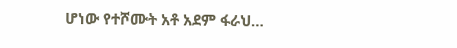ሆነው የተሾሙት አቶ አደም ፋራህ…